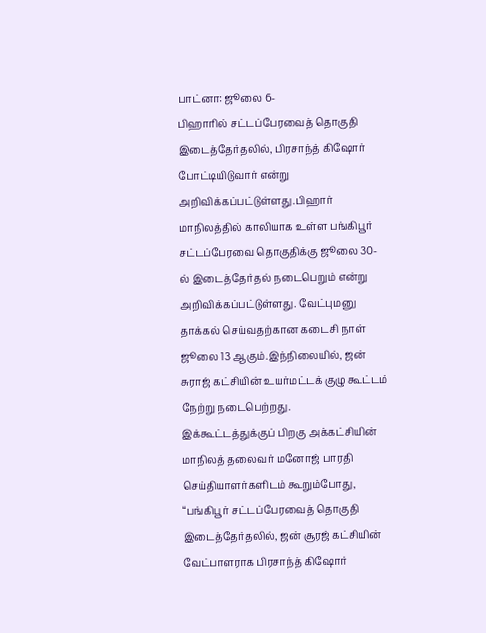பாட்னா: ஜூலை 6-
பிஹாரில் சட்டப்பேரவைத் தொகுதி இடைத்தேர்தலில், பிரசாந்த் கிஷோர் போட்டியிடுவார் என்று அறிவிக்கப்பட்டுள்ளது.பிஹார் மாநிலத்தில் காலியாக உள்ள பங்கிபூர் சட்டப்பேரவை தொகுதிக்கு ஜூலை 30-ல் இடைத்தேர்தல் நடைபெறும் என்று அறிவிக்கப்பட்டுள்ளது. வேட்புமனு தாக்கல் செய்வதற்கான கடைசி நாள் ஜூலை 13 ஆகும்.இந்நிலையில், ஜன் சுராஜ் கட்சியின் உயர்மட்டக் குழு கூட்டம் நேற்று நடைபெற்றது.
இக்கூட்டத்துக்குப் பிறகு அக்கட்சியின் மாநிலத் தலைவர் மனோஜ் பாரதி செய்தியாளர்களிடம் கூறும்போது, “பங்கிபூர் சட்டப்பேரவைத் தொகுதி இடைத்தேர்தலில், ஜன் சூரஜ் கட்சியின் வேட்பாளராக பிரசாந்த் கிஷோர்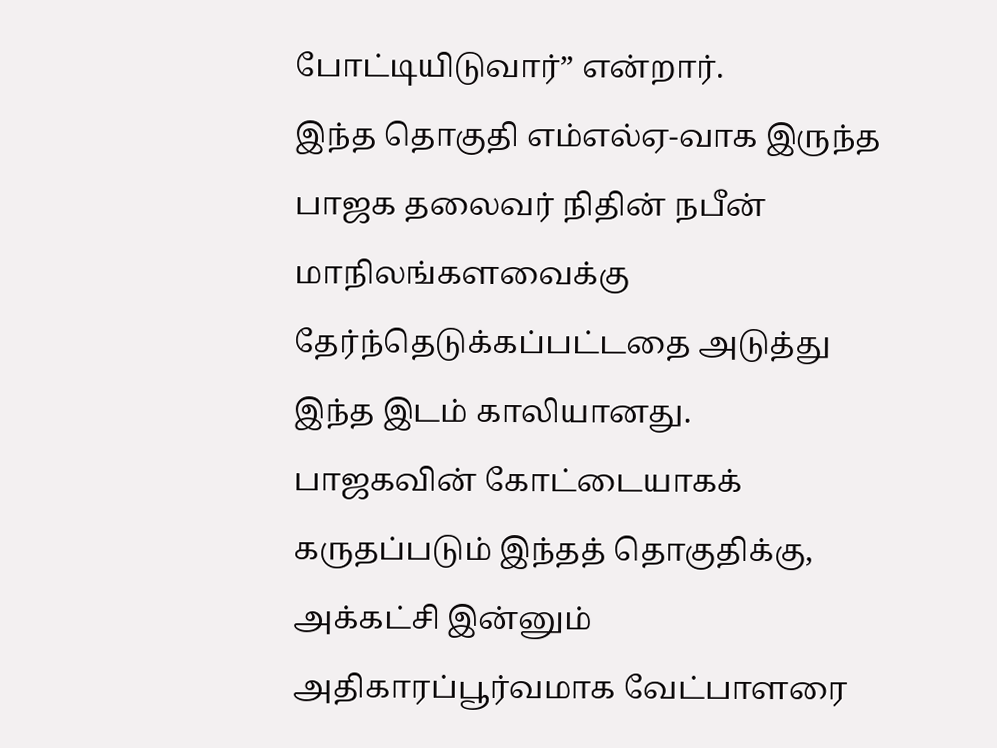போட்டியிடுவார்” என்றார்.
இந்த தொகுதி எம்எல்ஏ-வாக இருந்த பாஜக தலைவர் நிதின் நபீன் மாநிலங்களவைக்கு தேர்ந்தெடுக்கப்பட்டதை அடுத்து இந்த இடம் காலியானது.
பாஜகவின் கோட்டையாகக் கருதப்படும் இந்தத் தொகுதிக்கு, அக்கட்சி இன்னும் அதிகாரப்பூர்வமாக வேட்பாளரை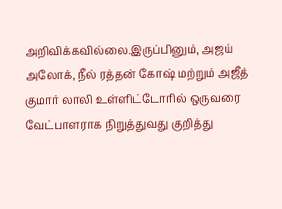அறிவிக்கவில்லை.இருப்பினும், அஜய் அலோக், நீல் ரத்தன் கோஷ் மற்றும் அஜீத் குமார் லாலி உள்ளிட்டோரில் ஒருவரை வேட்பாளராக நிறுத்துவது குறித்து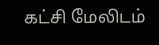கட்சி மேலிடம்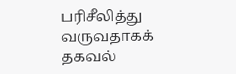பரிசீலித்து வருவதாகக் தகவல்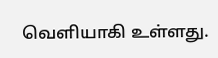வெளியாகி உள்ளது.